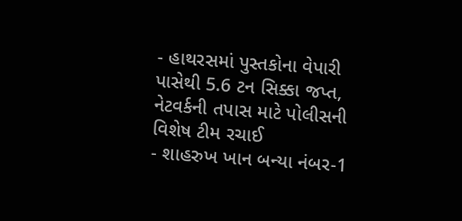- હાથરસમાં પુસ્તકોના વેપારી પાસેથી 5.6 ટન સિક્કા જપ્ત, નેટવર્કની તપાસ માટે પોલીસની વિશેષ ટીમ રચાઈ
- શાહરુખ ખાન બન્યા નંબર-1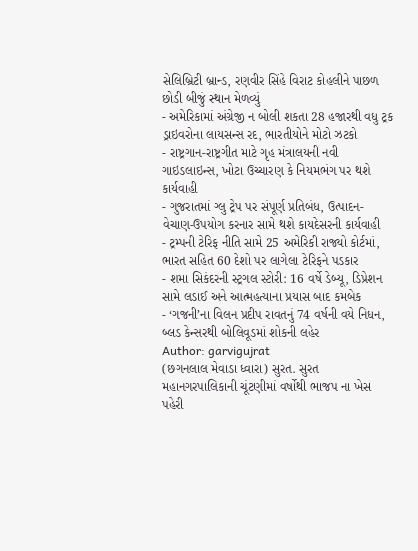સેલિબ્રિટી બ્રાન્ડ, રણવીર સિંહે વિરાટ કોહલીને પાછળ છોડી બીજું સ્થાન મેળવ્યું
- અમેરિકામાં અંગ્રેજી ન બોલી શકતા 28 હજારથી વધુ ટ્રક ડ્રાઇવરોના લાયસન્સ રદ, ભારતીયોને મોટો ઝટકો
- રાષ્ટ્રગાન-રાષ્ટ્રગીત માટે ગૃહ મંત્રાલયની નવી ગાઇડલાઇન્સ, ખોટા ઉચ્ચારણ કે નિયમભંગ પર થશે કાર્યવાહી
- ગુજરાતમાં ગ્લુ ટ્રેપ પર સંપૂર્ણ પ્રતિબંધ, ઉત્પાદન-વેચાણ-ઉપયોગ કરનાર સામે થશે કાયદેસરની કાર્યવાહી
- ટ્રમ્પની ટેરિફ નીતિ સામે 25 અમેરિકી રાજ્યો કોર્ટમાં, ભારત સહિત 60 દેશો પર લાગેલા ટેરિફને પડકાર
- શમા સિકંદરની સ્ટ્રગલ સ્ટોરી: 16 વર્ષે ડેબ્યૂ, ડિપ્રેશન સામે લડાઈ અને આત્મહત્યાના પ્રયાસ બાદ કમબેક
- ‘ગજની’ના વિલન પ્રદીપ રાવતનું 74 વર્ષની વયે નિધન, બ્લડ કેન્સરથી બોલિવૂડમાં શોકની લહેર
Author: garvigujrat
(છગનલાલ મેવાડા ધ્વારા) સુરત. સુરત મહાનગરપાલિકાની ચૂંટણીમાં વર્ષોથી ભાજપ ના ખેસ પહેરી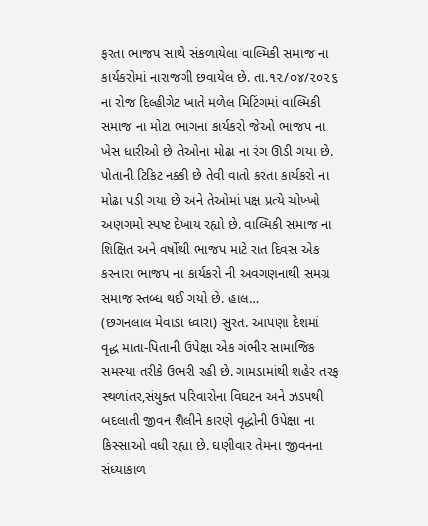ફરતા ભાજપ સાથે સંકળાયેલા વાલ્મિકી સમાજ ના કાર્યકરોમાં નારાજગી છવાયેલ છે. તા.૧૨/૦૪/૨૦૨૬ ના રોજ દિલ્હીગેટ ખાતે મળેલ મિટિંગમાં વાલ્મિકી સમાજ ના મોટા ભાગના કાર્યકરો જેઓ ભાજપ ના ખેસ ધારીઓ છે તેઓના મોઢા ના રંગ ઊડી ગયા છે. પોતાની ટિકિટ નક્કી છે તેવી વાતો કરતા કાર્યકરો ના મોઢા પડી ગયા છે અને તેઓમાં પક્ષ પ્રત્યે ચોખ્ખો અણગમો સ્પષ્ટ દેખાય રહ્યો છે. વાલ્મિકી સમાજ ના શિક્ષિત અને વર્ષોથી ભાજપ માટે રાત દિવસ એક કરનારા ભાજપ ના કાર્યકરો ની અવગણનાથી સમગ્ર સમાજ સ્તબ્ધ થઈ ગયો છે. હાલ…
(છગનલાલ મેવાડા ધ્વારા) સુરત. આપણા દેશમાં વૃદ્ધ માતા-પિતાની ઉપેક્ષા એક ગંભીર સામાજિક સમસ્યા તરીકે ઉભરી રહી છે. ગામડામાંથી શહેર તરફ સ્થળાંતર,સંયુક્ત પરિવારોના વિઘટન અને ઝડપથી બદલાતી જીવન શૈલીને કારણે વૃદ્ધોની ઉપેક્ષા ના કિસ્સાઓ વધી રહ્યા છે. ઘણીવાર તેમના જીવનના સંધ્યાકાળ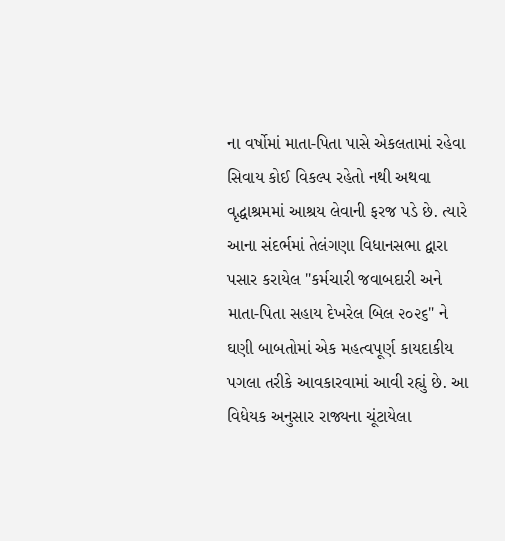ના વર્ષોમાં માતા-પિતા પાસે એકલતામાં રહેવા સિવાય કોઈ વિકલ્પ રહેતો નથી અથવા વૃદ્ધાશ્રમમાં આશ્રય લેવાની ફરજ પડે છે. ત્યારે આના સંદર્ભમાં તેલંગણા વિધાનસભા દ્વારા પસાર કરાયેલ "કર્મચારી જવાબદારી અને માતા-પિતા સહાય દેખરેલ બિલ ૨૦૨૬" ને ઘણી બાબતોમાં એક મહત્વપૂર્ણ કાયદાકીય પગલા તરીકે આવકારવામાં આવી રહ્યું છે. આ વિધેયક અનુસાર રાજ્યના ચૂંટાયેલા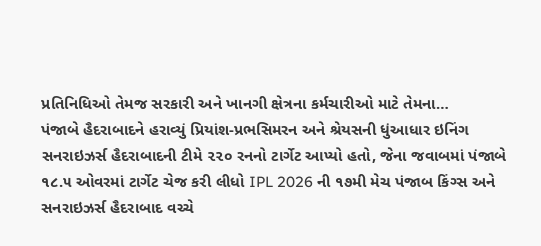પ્રતિનિધિઓ તેમજ સરકારી અને ખાનગી ક્ષેત્રના કર્મચારીઓ માટે તેમના…
પંજાબે હૈદરાબાદને હરાવ્યું પ્રિયાંશ-પ્રભસિમરન અને શ્રેયસની ધુંઆધાર ઇનિંગ સનરાઇઝર્સ હૈદરાબાદની ટીમે ૨૨૦ રનનો ટાર્ગેટ આપ્યો હતો, જેના જવાબમાં પંજાબે ૧૮.૫ ઓવરમાં ટાર્ગેટ ચેજ કરી લીધો IPL 2026 ની ૧૭મી મેચ પંજાબ કિંગ્સ અને સનરાઇઝર્સ હૈદરાબાદ વચ્ચે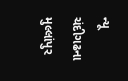ન્યૂ ચંદીગઢના મુલ્લાંપુર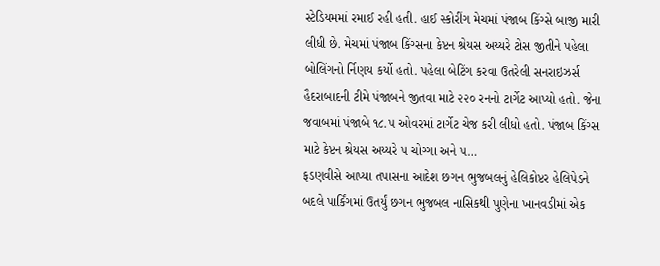સ્ટેડિયમમાં રમાઈ રહી હતી. હાઈ સ્કોરીંગ મેચમાં પંજાબ કિંગ્સે બાજી મારી લીધી છે. મેચમાં પંજાબ કિંગ્સના કેપ્ટન શ્રેયસ અય્યરે ટોસ જીતીને પહેલા બોલિંગનો ર્નિણય કર્યો હતો. પહેલા બેટિંગ કરવા ઉતરેલી સનરાઇઝર્સ હૈદરાબાદની ટીમે પંજાબને જીતવા માટે ૨૨૦ રનનો ટાર્ગેટ આપ્યો હતો. જેના જવાબમાં પંજાબે ૧૮.૫ ઓવરમાં ટાર્ગેટ ચેજ કરી લીધો હતો. પંજાબ કિંગ્સ માટે કેપ્ટન શ્રેયસ અય્યરે ૫ ચોગ્ગા અને ૫…
ફડણવીસે આપ્યા તપાસના આદેશ છગન ભુજબલનું હેલિકોપ્ટર હેલિપેડને બદલે પાર્કિંગમાં ઉતર્યું છગન ભુજબલ નાસિકથી પુણેના ખાનવડીમાં એક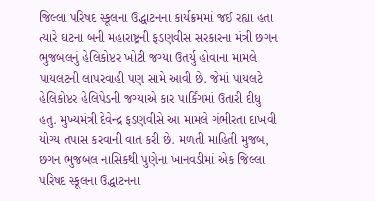જિલ્લા પરિષદ સ્કૂલના ઉદ્ધાટનના કાર્યક્રમમાં જઈ રહ્યા હતા ત્યારે ઘટના બની મહારાષ્ટ્રની ફડણવીસ સરકારના મંત્રી છગન ભુજબલનું હેલિકોપ્ટર ખોટી જગ્યા ઉતર્યુ હોવાના મામલે પાયલટની લાપરવાહી પણ સામે આવી છે. જેમાં પાયલટે હેલિકોપ્ટર હેલિપેડની જગ્યાએ કાર પાર્કિંગમાં ઉતારી દીધુ હતુ. મુખ્યમંત્રી દેવેન્દ્ર ફડણવીસે આ મામલે ગંભીરતા દાખવી યોગ્ય તપાસ કરવાની વાત કરી છે. મળતી માહિતી મુજબ, છગન ભુજબલ નાસિકથી પુણેના ખાનવડીમાં એક જિલ્લા પરિષદ સ્કૂલના ઉદ્ધાટનના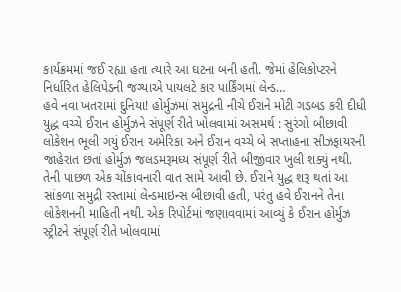કાર્યક્રમમાં જઈ રહ્યા હતા ત્યારે આ ઘટના બની હતી. જેમાં હેલિકોપ્ટરને નિર્ધારિત હેલિપેડની જગ્યાએ પાયલટે કાર પાર્કિંગમાં લેન્ડ…
હવે નવા ખતરામાં દુનિયા! હોર્મુઝમાં સમુદ્રની નીચે ઈરાને મોટી ગડબડ કરી દીધી યુદ્ધ વચ્ચે ઈરાન હોર્મુઝને સંપૂર્ણ રીતે ખોલવામાં અસમર્થ : સુરંગો બીછાવી લોકેશન ભૂલી ગયું ઈરાન અમેરિકા અને ઈરાન વચ્ચે બે સપ્તાહના સીઝફાયરની જાહેરાત છતાં હોર્મુઝ જલડમરૂમધ્ય સંપૂર્ણ રીતે બીજીવાર ખુલી શક્યું નથી. તેની પાછળ એક ચોંકાવનારી વાત સામે આવી છે. ઈરાને યુદ્ધ શરૂ થતાં આ સાંકળા સમુદ્રી રસ્તામાં લેન્ડમાઇન્સ બીછાવી હતી, પરંતુ હવે ઈરાનને તેના લોકેશનની માહિતી નથી. એક રિપોર્ટમાં જણાવવામાં આવ્યું કે ઈરાન હોર્મુઝ સ્ટ્રીટને સંપૂર્ણ રીતે ખોલવામાં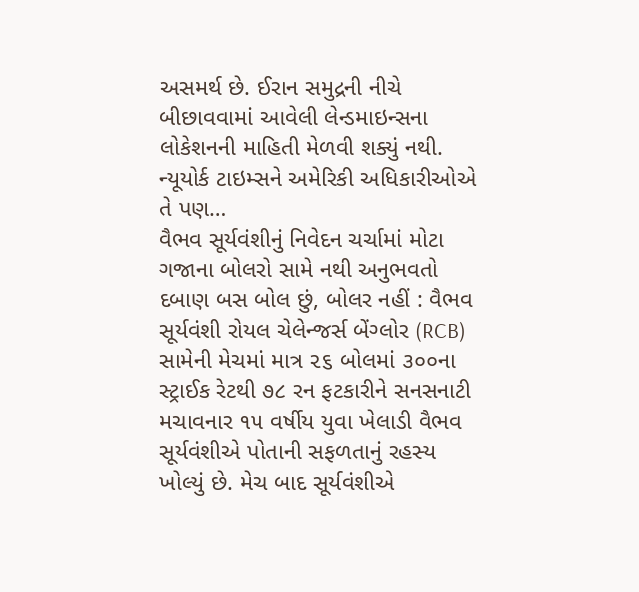અસમર્થ છે. ઈરાન સમુદ્રની નીચે બીછાવવામાં આવેલી લેન્ડમાઇન્સના લોકેશનની માહિતી મેળવી શક્યું નથી. ન્યૂયોર્ક ટાઇમ્સને અમેરિકી અધિકારીઓએ તે પણ…
વૈભવ સૂર્યવંશીનું નિવેદન ચર્ચામાં મોટા ગજાના બોલરો સામે નથી અનુભવતો દબાણ બસ બોલ છું, બોલર નહીં : વૈભવ સૂર્યવંશી રોયલ ચેલેન્જર્સ બેંગ્લોર (RCB) સામેની મેચમાં માત્ર ૨૬ બોલમાં ૩૦૦ના સ્ટ્રાઈક રેટથી ૭૮ રન ફટકારીને સનસનાટી મચાવનાર ૧૫ વર્ષીય યુવા ખેલાડી વૈભવ સૂર્યવંશીએ પોતાની સફળતાનું રહસ્ય ખોલ્યું છે. મેચ બાદ સૂર્યવંશીએ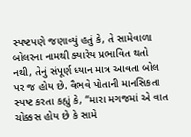સ્પષ્ટપણે જણાવ્યું હતું કે, તે સામેવાળા બોલરના નામથી ક્યારેય પ્રભાવિત થતો નથી, તેનું સંપૂર્ણ ધ્યાન માત્ર આવતા બોલ પર જ હોય છે. વૈભવે પોતાની માનસિકતા સ્પષ્ટ કરતા કહ્યું કે, “મારા મગજમાં એ વાત ચોક્કસ હોય છે કે સામે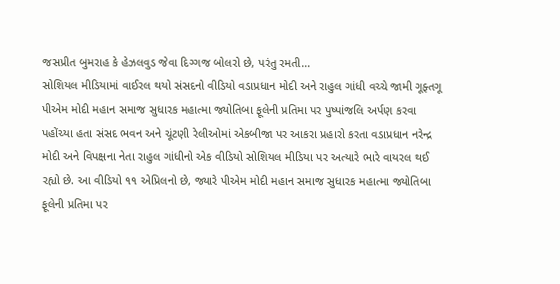જસપ્રીત બુમરાહ કે હેઝલવુડ જેવા દિગ્ગજ બોલરો છે, પરંતુ રમતી…
સોશિયલ મીડિયામાં વાઈરલ થયો સંસદનો વીડિયો વડાપ્રધાન મોદી અને રાહુલ ગાંધી વચ્ચે જામી ગૂફ્તગૂ પીએમ મોદી મહાન સમાજ સુધારક મહાત્મા જ્યોતિબા ફૂલેની પ્રતિમા પર પુષ્પાંજલિ અર્પણ કરવા પહોંચ્યા હતા સંસદ ભવન અને ચૂંટણી રેલીઓમાં એકબીજા પર આકરા પ્રહારો કરતા વડાપ્રધાન નરેન્દ્ર મોદી અને વિપક્ષના નેતા રાહુલ ગાંધીનો એક વીડિયો સોશિયલ મીડિયા પર અત્યારે ભારે વાયરલ થઈ રહ્યો છે. આ વીડિયો ૧૧ એપ્રિલનો છે, જ્યારે પીએમ મોદી મહાન સમાજ સુધારક મહાત્મા જ્યોતિબા ફૂલેની પ્રતિમા પર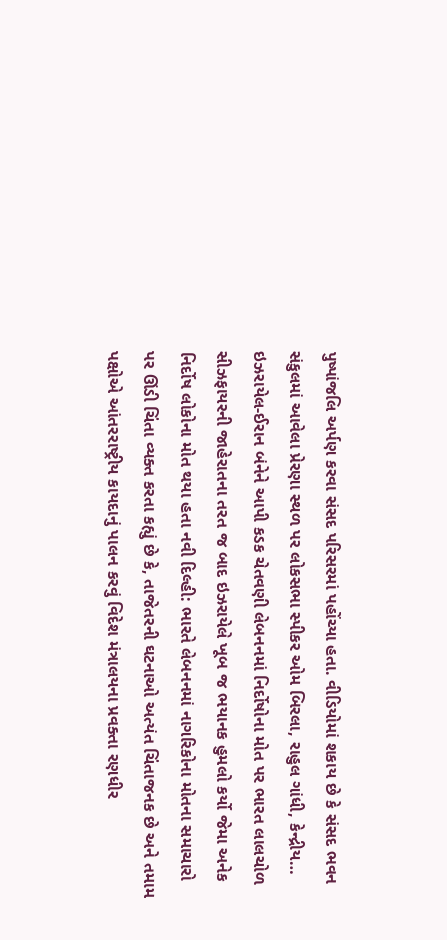પુષ્પાંજલિ અર્પણ કરવા સંસદ પરિસરમાં પહોંચ્યા હતા. વીડિયોમાં શકાય છે કે સંસદ ભવન સંકુલમાં આવેલા પ્રેરણા સ્થળ પર લોકસભા સ્પીકર ઓમ બિરલા, રાહુલ ગાંધી, કેન્દ્રીય…
ઇઝરાયેલ-ઈરાન બંનેને આપી કડક ચેતવણી લેબનનમાં નિર્દોષોના મોત પર ભારત લાલચોળ સીઝફાયરની જાહેરાતના તરત જ બાદ ઇઝરાયેલે ખૂબ જ ભયાનક હુમલો કર્યો જેમા અનેક નિર્દોષ લોકોના મોત થયા હતા નવી દિલ્હી: ભારતે લેબનનમાં નાગરિકોના મોતના સમાચારો પર ઊંડી ચિંતા વ્યક્ત કરતા કહ્યું છે કે, તાજેતરની ઘટનાઓ અત્યંત ચિંતાજનક છે અને તમામ પક્ષોએ આંતરરાષ્ટ્રીય કાયદાનું પાલન કરવું વિદેશ મંત્રાલયના પ્રવક્તા રણધીર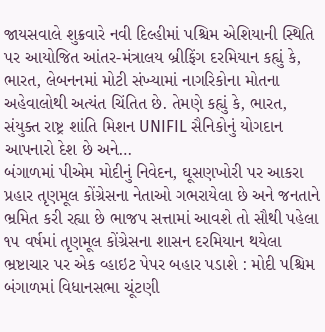જાયસવાલે શુક્રવારે નવી દિલ્હીમાં પશ્ચિમ એશિયાની સ્થિતિ પર આયોજિત આંતર-મંત્રાલય બ્રીફિંગ દરમિયાન કહ્યું કે, ભારત, લેબનનમાં મોટી સંખ્યામાં નાગરિકોના મોતના અહેવાલોથી અત્યંત ચિંતિત છે. તેમણે કહ્યું કે, ભારત, સંયુક્ત રાષ્ટ્ર શાંતિ મિશન UNIFIL સૈનિકોનું યોગદાન આપનારો દેશ છે અને…
બંગાળમાં પીએમ મોદીનું નિવેદન, ઘૂસણખોરી પર આકરા પ્રહાર તૃણમૂલ કોંગ્રેસના નેતાઓ ગભરાયેલા છે અને જનતાને ભ્રમિત કરી રહ્યા છે ભાજપ સત્તામાં આવશે તો સૌથી પહેલા ૧૫ વર્ષમાં તૃણમૂલ કોંગ્રેસના શાસન દરમિયાન થયેલા ભ્રષ્ટાચાર પર એક વ્હાઇટ પેપર બહાર પડાશે : મોદી પશ્ચિમ બંગાળમાં વિધાનસભા ચૂંટણી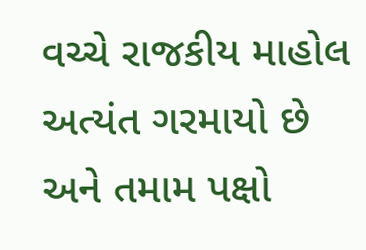વચ્ચે રાજકીય માહોલ અત્યંત ગરમાયો છે અને તમામ પક્ષો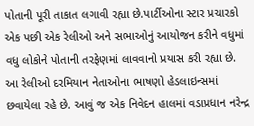પોતાની પૂરી તાકાત લગાવી રહ્યા છે.પાર્ટીઓના સ્ટાર પ્રચારકો એક પછી એક રેલીઓ અને સભાઓનું આયોજન કરીને વધુમાં વધુ લોકોને પોતાની તરફેણમાં લાવવાનો પ્રયાસ કરી રહ્યા છે. આ રેલીઓ દરમિયાન નેતાઓના ભાષણો હેડલાઇન્સમાં છવાયેલા રહે છે. આવું જ એક નિવેદન હાલમાં વડાપ્રધાન નરેન્દ્ર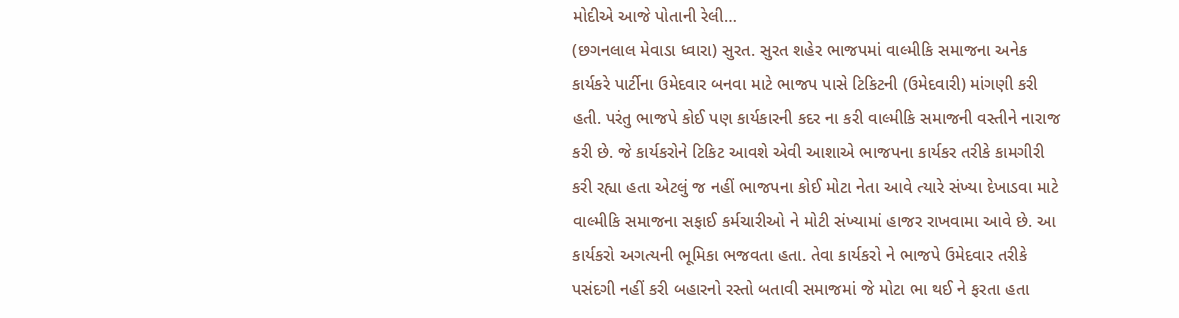મોદીએ આજે પોતાની રેલી…
(છગનલાલ મેવાડા ધ્વારા) સુરત. સુરત શહેર ભાજપમાં વાલ્મીકિ સમાજના અનેક કાર્યકરે પાર્ટીના ઉમેદવાર બનવા માટે ભાજપ પાસે ટિકિટની (ઉમેદવારી) માંગણી કરી હતી. પરંતુ ભાજપે કોઈ પણ કાર્યકારની કદર ના કરી વાલ્મીકિ સમાજની વસ્તીને નારાજ કરી છે. જે કાર્યકરોને ટિકિટ આવશે એવી આશાએ ભાજપના કાર્યકર તરીકે કામગીરી કરી રહ્યા હતા એટલું જ નહીં ભાજપના કોઈ મોટા નેતા આવે ત્યારે સંખ્યા દેખાડવા માટે વાલ્મીકિ સમાજના સફાઈ કર્મચારીઓ ને મોટી સંખ્યામાં હાજર રાખવામા આવે છે. આ કાર્યકરો અગત્યની ભૂમિકા ભજવતા હતા. તેવા કાર્યકરો ને ભાજપે ઉમેદવાર તરીકે પસંદગી નહીં કરી બહારનો રસ્તો બતાવી સમાજમાં જે મોટા ભા થઈ ને ફરતા હતા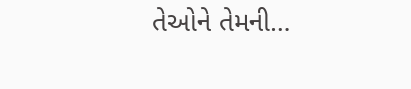તેઓને તેમની…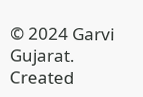© 2024 Garvi Gujarat. Created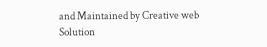and Maintained by Creative web Solution